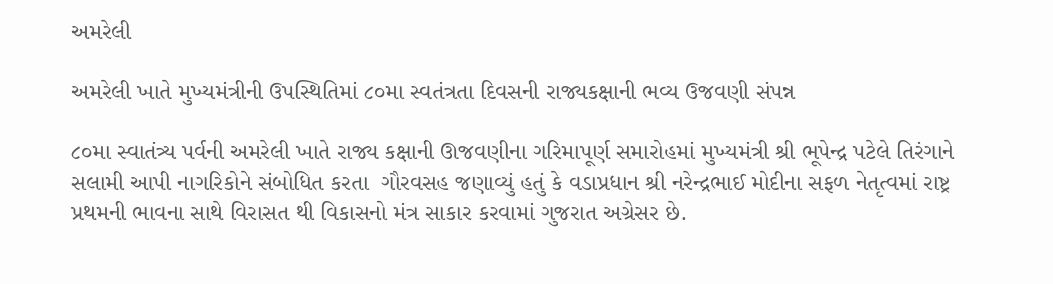અમરેલી

અમરેલી ખાતે મુખ્યમંત્રીની ઉપસ્થિતિમાં ૮૦મા સ્વતંત્રતા દિવસની રાજ્યકક્ષાની ભવ્ય ઉજવણી સંપન્ન

૮૦મા સ્વાતંત્ર્ય પર્વની અમરેલી ખાતે રાજ્ય કક્ષાની ઊજવણીના ગરિમાપૂર્ણ સમારોહમાં મુખ્યમંત્રી શ્રી ભૂપેન્દ્ર પટેલે તિરંગાને સલામી આપી નાગરિકોને સંબોધિત કરતા  ગૌરવસહ જણાવ્યું હતું કે વડાપ્રધાન શ્રી નરેન્દ્રભાઈ મોદીના સફળ નેતૃત્વમાં રાષ્ટ્ર પ્રથમની ભાવના સાથે વિરાસત થી વિકાસનો મંત્ર સાકાર કરવામાં ગુજરાત અગ્રેસર છે.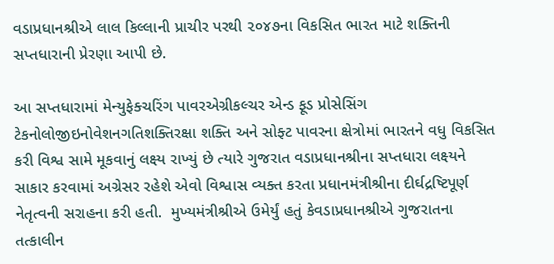વડાપ્રધાનશ્રીએ લાલ કિલ્લાની પ્રાચીર પરથી ૨૦૪૭ના વિકસિત ભારત માટે શક્તિની સપ્તધારાની પ્રેરણા આપી છે.

આ સપ્તધારામાં મેન્યુફેક્ચરિંગ પાવરએગ્રીકલ્ચર એન્ડ ફૂડ પ્રોસેસિંગ ટેકનોલોજીઇનોવેશનગતિશક્તિરક્ષા શક્તિ અને સોફ્ટ પાવરના ક્ષેત્રોમાં ભારતને વધુ વિકસિત કરી વિશ્વ સામે મૂકવાનું લક્ષ્ય રાખ્યું છે ત્યારે ગુજરાત વડાપ્રધાનશ્રીના સપ્તધારા લક્ષ્યને સાકાર કરવામાં અગ્રેસર રહેશે એવો વિશ્વાસ વ્યક્ત કરતા પ્રધાનમંત્રીશ્રીના દીર્ઘદ્રષ્ટિપૂર્ણ નેતૃત્વની સરાહના કરી હતી.  મુખ્યમંત્રીશ્રીએ ઉમેર્યું હતું કેવડાપ્રધાનશ્રીએ ગુજરાતના તત્કાલીન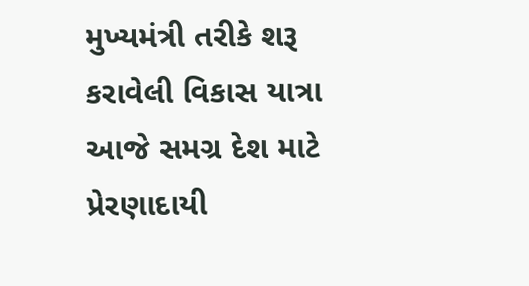મુખ્યમંત્રી તરીકે શરૂ કરાવેલી વિકાસ યાત્રા આજે સમગ્ર દેશ માટે પ્રેરણાદાયી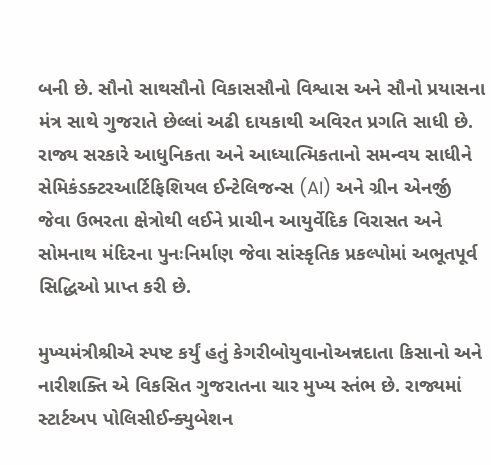બની છે. સૌનો સાથસૌનો વિકાસસૌનો વિશ્વાસ અને સૌનો પ્રયાસના મંત્ર સાથે ગુજરાતે છેલ્લાં અઢી દાયકાથી અવિરત પ્રગતિ સાધી છે. રાજ્ય સરકારે આધુનિકતા અને આધ્યાત્મિકતાનો સમન્વય સાધીને સેમિકંડક્ટરઆર્ટિફિશિયલ ઈન્ટેલિજન્સ (AI) અને ગ્રીન એનર્જી જેવા ઉભરતા ક્ષેત્રોથી લઈને પ્રાચીન આયુર્વેદિક વિરાસત અને સોમનાથ મંદિરના પુનઃનિર્માણ જેવા સાંસ્કૃતિક પ્રકલ્પોમાં અભૂતપૂર્વ સિદ્ધિઓ પ્રાપ્ત કરી છે.

મુખ્યમંત્રીશ્રીએ સ્પષ્ટ કર્યું હતું કેગરીબોયુવાનોઅન્નદાતા કિસાનો અને નારીશક્તિ એ વિકસિત ગુજરાતના ચાર મુખ્ય સ્તંભ છે. રાજ્યમાં સ્ટાર્ટઅપ પોલિસીઈન્ક્યુબેશન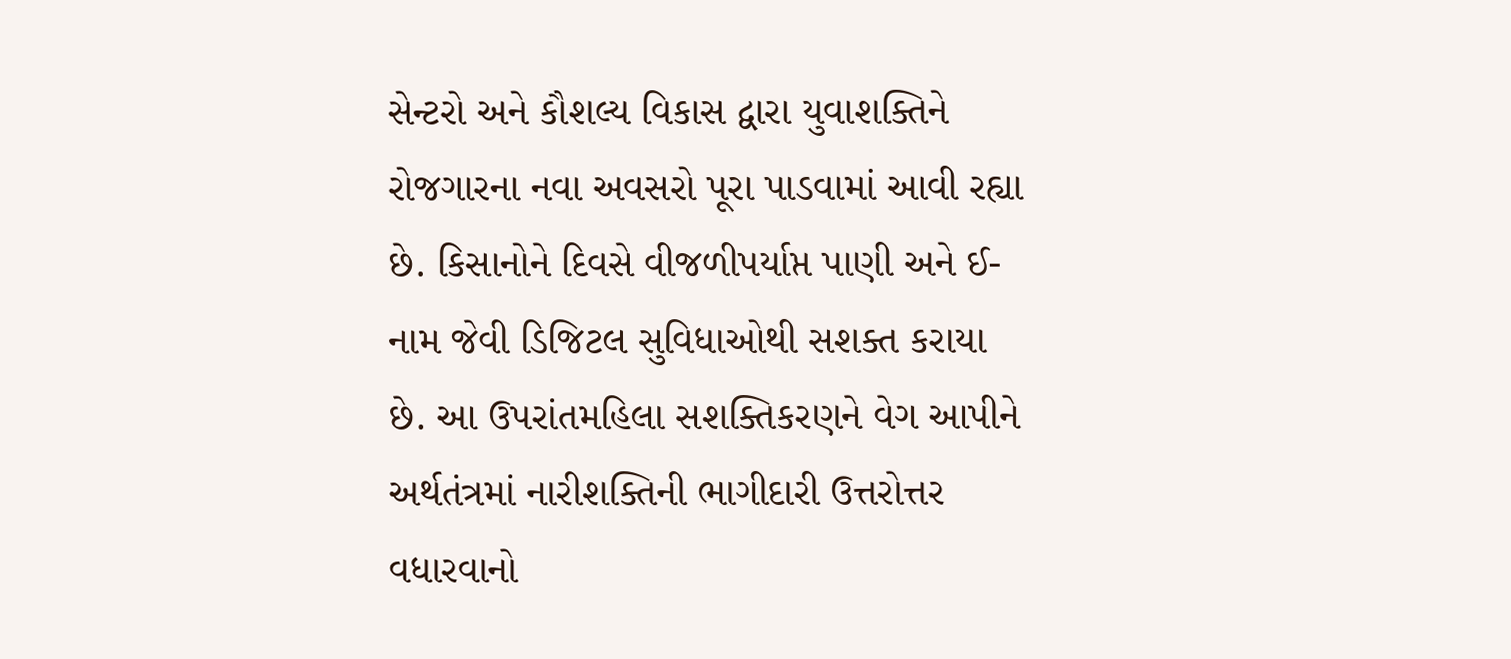સેન્ટરો અને કૌશલ્ય વિકાસ દ્વારા યુવાશક્તિને રોજગારના નવા અવસરો પૂરા પાડવામાં આવી રહ્યા છે. કિસાનોને દિવસે વીજળીપર્યાપ્ત પાણી અને ઈ-નામ જેવી ડિજિટલ સુવિધાઓથી સશક્ત કરાયા છે. આ ઉપરાંતમહિલા સશક્તિકરણને વેગ આપીને અર્થતંત્રમાં નારીશક્તિની ભાગીદારી ઉત્તરોત્તર વધારવાનો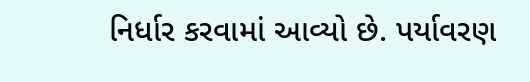નિર્ધાર કરવામાં આવ્યો છે. પર્યાવરણ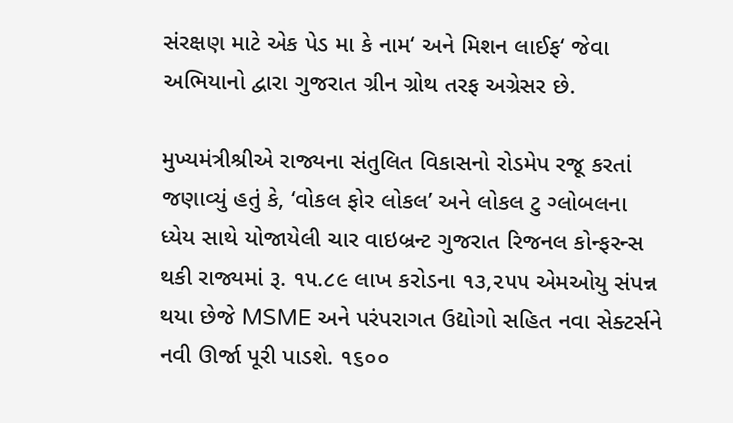સંરક્ષણ માટે એક પેડ મા કે નામ‘ અને મિશન લાઈફ‘ જેવા અભિયાનો દ્વારા ગુજરાત ગ્રીન ગ્રોથ તરફ અગ્રેસર છે.

મુખ્યમંત્રીશ્રીએ રાજ્યના સંતુલિત વિકાસનો રોડમેપ રજૂ કરતાં જણાવ્યું હતું કે, ‘વોકલ ફોર લોકલ’ અને લોકલ ટુ ગ્લોબલના ધ્યેય સાથે યોજાયેલી ચાર વાઇબ્રન્ટ ગુજરાત રિજનલ કોન્ફરન્સ થકી રાજ્યમાં રૂ. ૧૫.૮૯ લાખ કરોડના ૧૩,૨૫૫ એમઓયુ સંપન્ન થયા છેજે MSME અને પરંપરાગત ઉદ્યોગો સહિત નવા સેક્ટર્સને નવી ઊર્જા પૂરી પાડશે. ૧૬૦૦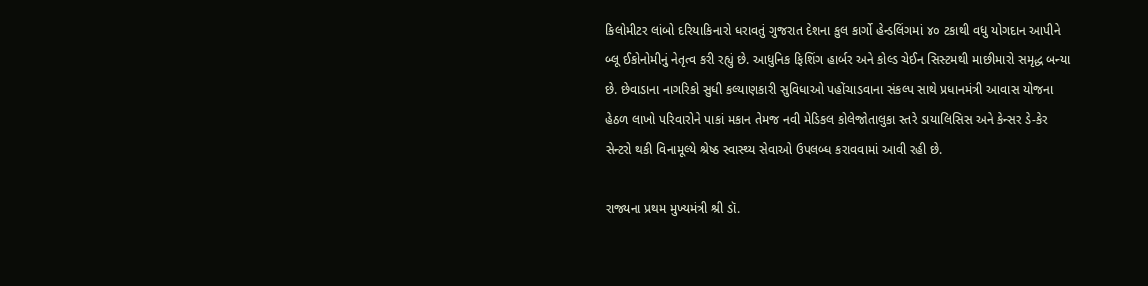કિલોમીટર લાંબો દરિયાકિનારો ધરાવતું ગુજરાત દેશના કુલ કાર્ગો હેન્ડલિંગમાં ૪૦ ટકાથી વધુ યોગદાન આપીને બ્લૂ ઈકોનોમીનું નેતૃત્વ કરી રહ્યું છે. આધુનિક ફિશિંગ હાર્બર અને કોલ્ડ ચેઈન સિસ્ટમથી માછીમારો સમૃદ્ધ બન્યા છે. છેવાડાના નાગરિકો સુધી કલ્યાણકારી સુવિધાઓ પહોંચાડવાના સંકલ્પ સાથે પ્રધાનમંત્રી આવાસ યોજના હેઠળ લાખો પરિવારોને પાકાં મકાન તેમજ નવી મેડિકલ કોલેજોતાલુકા સ્તરે ડાયાલિસિસ અને કેન્સર ડે-કેર સેન્ટરો થકી વિનામૂલ્યે શ્રેષ્ઠ સ્વાસ્થ્ય સેવાઓ ઉપલબ્ધ કરાવવામાં આવી રહી છે.

રાજ્યના પ્રથમ મુખ્યમંત્રી શ્રી ડૉ.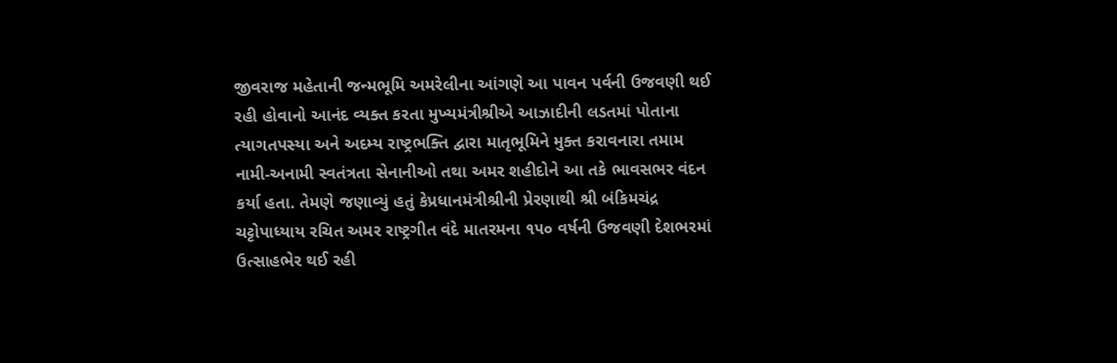જીવરાજ મહેતાની જન્મભૂમિ અમરેલીના આંગણે આ પાવન પર્વની ઉજવણી થઈ રહી હોવાનો આનંદ વ્યક્ત કરતા મુખ્યમંત્રીશ્રીએ આઝાદીની લડતમાં પોતાના ત્યાગતપસ્યા અને અદમ્ય રાષ્ટ્રભક્તિ દ્વારા માતૃભૂમિને મુક્ત કરાવનારા તમામ નામી-અનામી સ્વતંત્રતા સેનાનીઓ તથા અમર શહીદોને આ તકે ભાવસભર વંદન કર્યા હતા. તેમણે જણાવ્યું હતું કેપ્રધાનમંત્રીશ્રીની પ્રેરણાથી શ્રી બંકિમચંદ્ર ચટ્ટોપાધ્યાય રચિત અમર રાષ્ટ્રગીત વંદે માતરમના ૧૫૦ વર્ષની ઉજવણી દેશભરમાં ઉત્સાહભેર થઈ રહી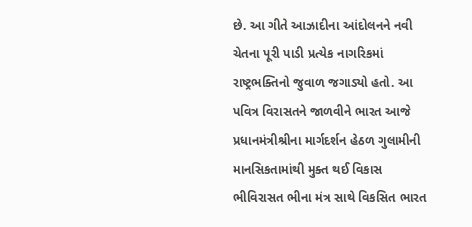છે. આ ગીતે આઝાદીના આંદોલનને નવી ચેતના પૂરી પાડી પ્રત્યેક નાગરિકમાં રાષ્ટ્રભક્તિનો જુવાળ જગાડ્યો હતો. આ પવિત્ર વિરાસતને જાળવીને ભારત આજે પ્રધાનમંત્રીશ્રીના માર્ગદર્શન હેઠળ ગુલામીની માનસિકતામાંથી મુક્ત થઈ વિકાસ ભીવિરાસત ભીના મંત્ર સાથે વિકસિત ભારત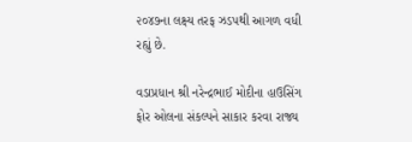૨૦૪૭ના લક્ષ્ય તરફ ઝડપથી આગળ વધી રહ્યું છે.

વડાપ્રધાન શ્રી નરેન્દ્રભાઈ મોદીના હાઉસિંગ ફોર ઓલના સંકલ્પને સાકાર કરવા રાજ્ય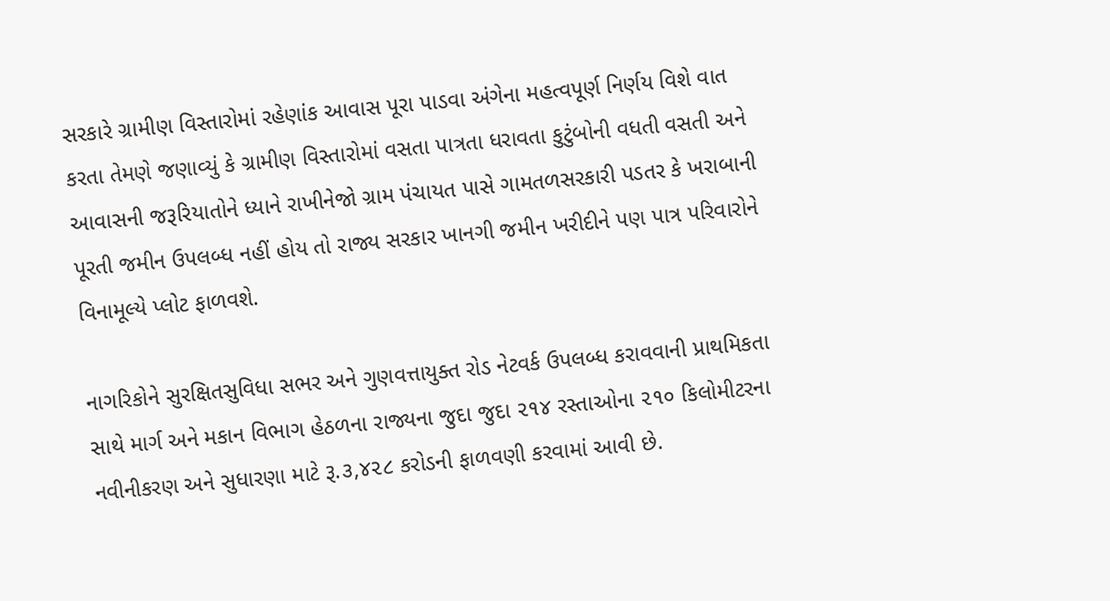સરકારે ગ્રામીણ વિસ્તારોમાં રહેણાંક આવાસ પૂરા પાડવા અંગેના મહત્વપૂર્ણ નિર્ણય વિશે વાત કરતા તેમણે જણાવ્યું કે ગ્રામીણ વિસ્તારોમાં વસતા પાત્રતા ધરાવતા કુટુંબોની વધતી વસતી અને આવાસની જરૂરિયાતોને ધ્યાને રાખીનેજો ગ્રામ પંચાયત પાસે ગામતળસરકારી પડતર કે ખરાબાની પૂરતી જમીન ઉપલબ્ધ નહીં હોય તો રાજ્ય સરકાર ખાનગી જમીન ખરીદીને પણ પાત્ર પરિવારોને વિનામૂલ્યે પ્લોટ ફાળવશે.

નાગરિકોને સુરક્ષિતસુવિધા સભર અને ગુણવત્તાયુક્ત રોડ નેટવર્ક ઉપલબ્ધ કરાવવાની પ્રાથમિકતા સાથે માર્ગ અને મકાન વિભાગ હેઠળના રાજ્યના જુદા જુદા ૨૧૪ રસ્તાઓના ૨૧૦ કિલોમીટરના નવીનીકરણ અને સુધારણા માટે રૂ.૩,૪૨૮ કરોડની ફાળવણી કરવામાં આવી છે.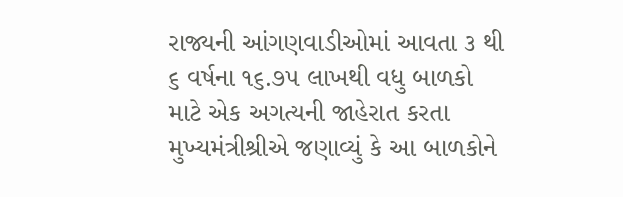રાજ્યની આંગણવાડીઓમાં આવતા ૩ થી ૬ વર્ષના ૧૬.૭૫ લાખથી વધુ બાળકો માટે એક અગત્યની જાહેરાત કરતા મુખ્યમંત્રીશ્રીએ જણાવ્યું કે આ બાળકોને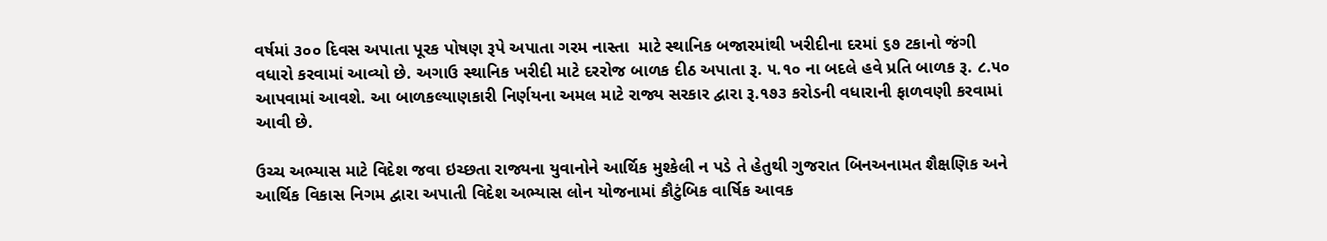વર્ષમાં ૩૦૦ દિવસ અપાતા પૂરક પોષણ રૂપે અપાતા ગરમ નાસ્તા  માટે સ્થાનિક બજારમાંથી ખરીદીના દરમાં ૬૭ ટકાનો જંગી વધારો કરવામાં આવ્યો છે. અગાઉ સ્થાનિક ખરીદી માટે દરરોજ બાળક દીઠ અપાતા રૂ. ૫.૧૦ ના બદલે હવે પ્રતિ બાળક રૂ. ૮.૫૦ આપવામાં આવશે. આ બાળકલ્યાણકારી નિર્ણયના અમલ માટે રાજ્ય સરકાર દ્વારા રૂ.૧૭૩ કરોડની વધારાની ફાળવણી કરવામાં આવી છે.

ઉચ્ચ અભ્યાસ માટે વિદેશ જવા ઇચ્છતા રાજ્યના યુવાનોને આર્થિક મુશ્કેલી ન પડે તે હેતુથી ગુજરાત બિનઅનામત શૈક્ષણિક અને આર્થિક વિકાસ નિગમ દ્વારા અપાતી વિદેશ અભ્યાસ લોન યોજનામાં કૌટુંબિક વાર્ષિક આવક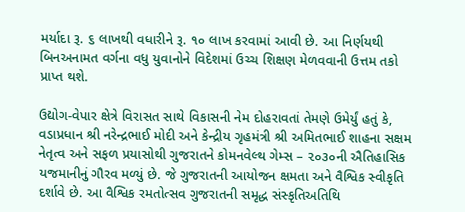મર્યાદા રૂ. ૬ લાખથી વધારીને રૂ. ૧૦ લાખ કરવામાં આવી છે. આ નિર્ણયથી બિનઅનામત વર્ગના વધુ યુવાનોને વિદેશમાં ઉચ્ચ શિક્ષણ મેળવવાની ઉત્તમ તકો પ્રાપ્ત થશે.

ઉદ્યોગ-વેપાર ક્ષેત્રે વિરાસત સાથે વિકાસની નેમ દોહરાવતાં તેમણે ઉમેર્યું હતું કે,  વડાપ્રધાન શ્રી નરેન્દ્રભાઈ મોદી અને કેન્દ્રીય ગૃહમંત્રી શ્રી અમિતભાઈ શાહના સક્ષમ નેતૃત્વ અને સફળ પ્રયાસોથી ગુજરાતને કોમનવેલ્થ ગેમ્સ – ૨૦૩૦ની ઐતિહાસિક યજમાનીનું ગૌરવ મળ્યું છે. જે ગુજરાતની આયોજન ક્ષમતા અને વૈશ્વિક સ્વીકૃતિ દર્શાવે છે. આ વૈશ્વિક રમતોત્સવ ગુજરાતની સમૃદ્ધ સંસ્કૃતિઅતિથિ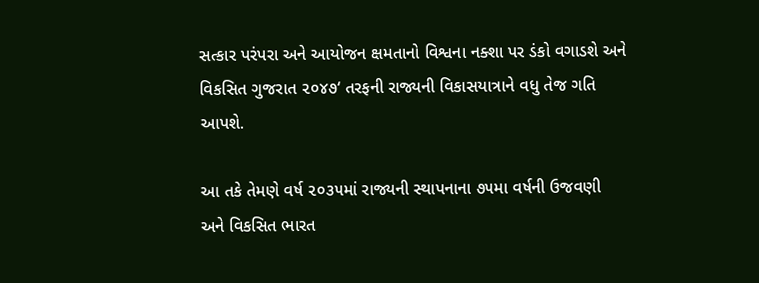સત્કાર પરંપરા અને આયોજન ક્ષમતાનો વિશ્વના નક્શા પર ડંકો વગાડશે અને વિકસિત ગુજરાત ૨૦૪૭‘ તરફની રાજ્યની વિકાસયાત્રાને વધુ તેજ ગતિ આપશે.

આ તકે તેમણે વર્ષ ૨૦૩૫માં રાજ્યની સ્થાપનાના ૭૫મા વર્ષની ઉજવણી અને વિકસિત ભારત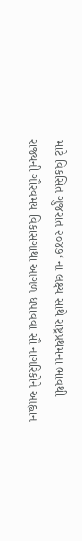માટે વિકસિત ગુજરાત ૨૦૪૭‘ ના લક્ષ્ય સાથે રાષ્ટ્રપ્રથમના ભાવથી રાજ્યની ગૌરવમય વિકાસગાથા આગળ ધપાવવા સૌ નાગરિકોને આહ્વાન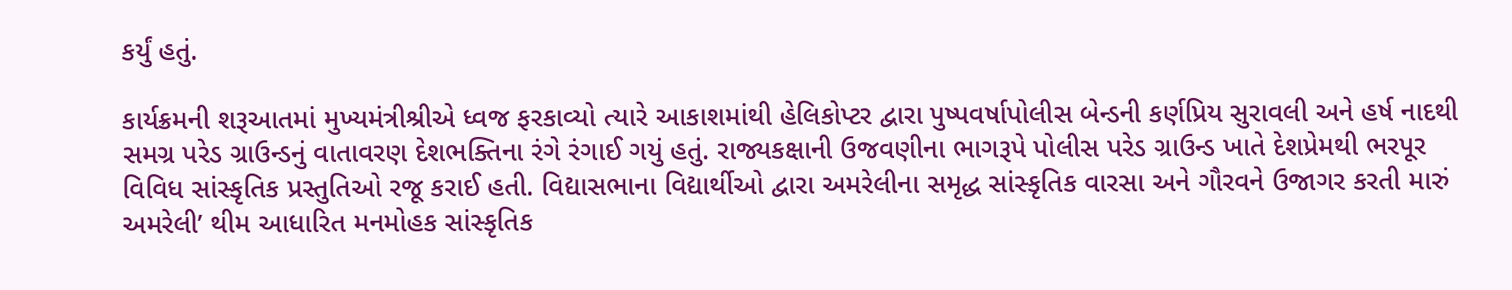કર્યું હતું.

કાર્યક્રમની શરૂઆતમાં મુખ્યમંત્રીશ્રીએ ધ્વજ ફરકાવ્યો ત્યારે આકાશમાંથી હેલિકોપ્ટર દ્વારા પુષ્પવર્ષાપોલીસ બેન્ડની કર્ણપ્રિય સુરાવલી અને હર્ષ નાદથી સમગ્ર પરેડ ગ્રાઉન્ડનું વાતાવરણ દેશભક્તિના રંગે રંગાઈ ગયું હતું. રાજ્યકક્ષાની ઉજવણીના ભાગરૂપે પોલીસ પરેડ ગ્રાઉન્ડ ખાતે દેશપ્રેમથી ભરપૂર વિવિધ સાંસ્કૃતિક પ્રસ્તુતિઓ રજૂ કરાઈ હતી. વિદ્યાસભાના વિદ્યાર્થીઓ દ્વારા અમરેલીના સમૃદ્ધ સાંસ્કૃતિક વારસા અને ગૌરવને ઉજાગર કરતી મારું અમરેલી’ થીમ આધારિત મનમોહક સાંસ્કૃતિક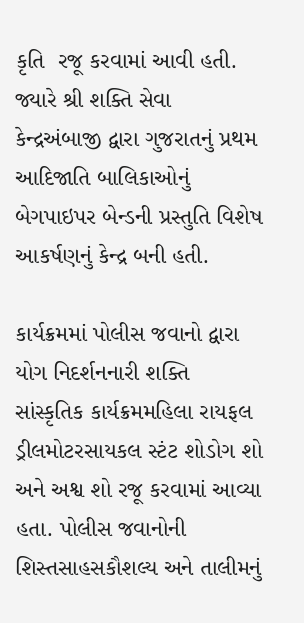કૃતિ  રજૂ કરવામાં આવી હતી. જ્યારે શ્રી શક્તિ સેવા કેન્દ્રઅંબાજી દ્વારા ગુજરાતનું પ્રથમ આદિજાતિ બાલિકાઓનું બેગપાઇપર બેન્ડની પ્રસ્તુતિ વિશેષ આકર્ષણનું કેન્દ્ર બની હતી.

કાર્યક્રમમાં પોલીસ જવાનો દ્વારા  યોગ નિદર્શનનારી શક્તિ સાંસ્કૃતિક કાર્યક્રમમહિલા રાયફલ ડ્રીલમોટરસાયકલ સ્ટંટ શોડોગ શો અને અશ્વ શો રજૂ કરવામાં આવ્યા હતા. પોલીસ જવાનોની શિસ્તસાહસકૌશલ્ય અને તાલીમનું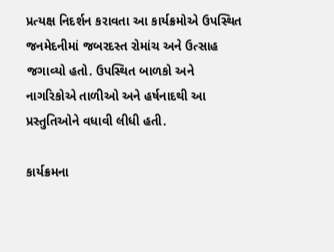પ્રત્યક્ષ નિદર્શન કરાવતા આ કાર્યક્રમોએ ઉપસ્થિત જનમેદનીમાં જબરદસ્ત રોમાંચ અને ઉત્સાહ જગાવ્યો હતો. ઉપસ્થિત બાળકો અને નાગરિકોએ તાળીઓ અને હર્ષનાદથી આ પ્રસ્તુતિઓને વધાવી લીધી હતી.

કાર્યક્રમના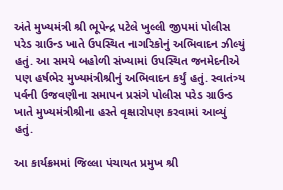અંતે મુખ્યમંત્રી શ્રી ભૂપેન્દ્ર પટેલે ખુલ્લી જીપમાં પોલીસ પરેડ ગ્રાઉન્ડ ખાતે ઉપસ્થિત નાગરિકોનું અભિવાદન ઝીલ્યું હતું. આ સમયે બહોળી સંખ્યામાં ઉપસ્થિત જનમેદનીએ પણ હર્ષભેર મુખ્યમંત્રીશ્રીનું અભિવાદન કર્યું હતું. સ્વાતંત્ર્ય પર્વની ઉજવણીના સમાપન પ્રસંગે પોલીસ પરેડ ગ્રાઉન્ડ ખાતે મુખ્યમંત્રીશ્રીના હસ્તે વૃક્ષારોપણ કરવામાં આવ્યું હતું.

આ કાર્યક્રમમાં જિલ્લા પંચાયત પ્રમુખ શ્રી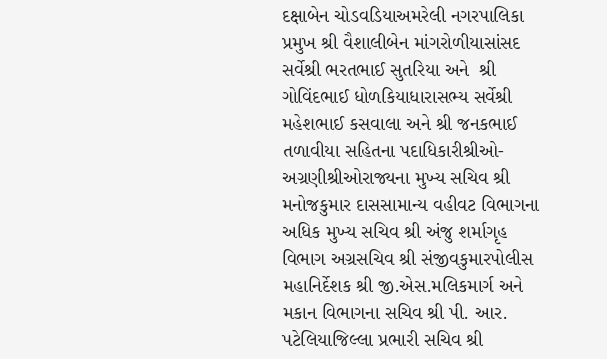દક્ષાબેન ચોડવડિયાઅમરેલી નગરપાલિકા પ્રમુખ શ્રી વૈશાલીબેન માંગરોળીયાસાંસદ સર્વેશ્રી ભરતભાઈ સુતરિયા અને  શ્રી ગોવિંદભાઈ ધોળકિયાધારાસભ્ય સર્વેશ્રી મહેશભાઈ કસવાલા અને શ્રી જનકભાઈ તળાવીયા સહિતના પદાધિકારીશ્રીઓ- અગ્રણીશ્રીઓરાજ્યના મુખ્ય સચિવ શ્રી મનોજકુમાર દાસસામાન્ય વહીવટ વિભાગના અધિક મુખ્ય સચિવ શ્રી અંજુ શર્માગૃહ વિભાગ અગ્રસચિવ શ્રી સંજીવકુમારપોલીસ મહાનિર્દેશક શ્રી જી.એસ.મલિકમાર્ગ અને મકાન વિભાગના સચિવ શ્રી પી. આર. પટેલિયાજિલ્લા પ્રભારી સચિવ શ્રી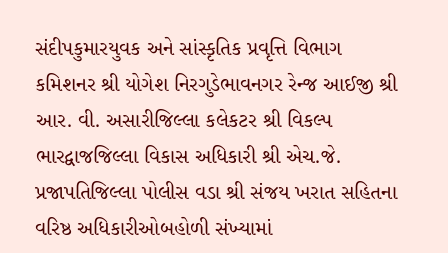સંદીપકુમારયુવક અને સાંસ્કૃતિક પ્રવૃત્તિ વિભાગ કમિશનર શ્રી યોગેશ નિરગુડેભાવનગર રેન્જ આઈજી શ્રી આર. વી. અસારીજિલ્લા કલેકટર શ્રી વિકલ્પ ભારદ્વાજજિલ્લા વિકાસ અધિકારી શ્રી એચ.જે. પ્રજાપતિજિલ્લા પોલીસ વડા શ્રી સંજય ખરાત સહિતના વરિષ્ઠ અધિકારીઓબહોળી સંખ્યામાં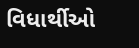વિધાર્થીઓ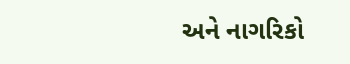અને નાગરિકો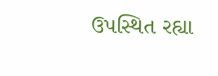ઉપસ્થિત રહ્યા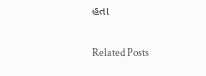હતા

Related Posts